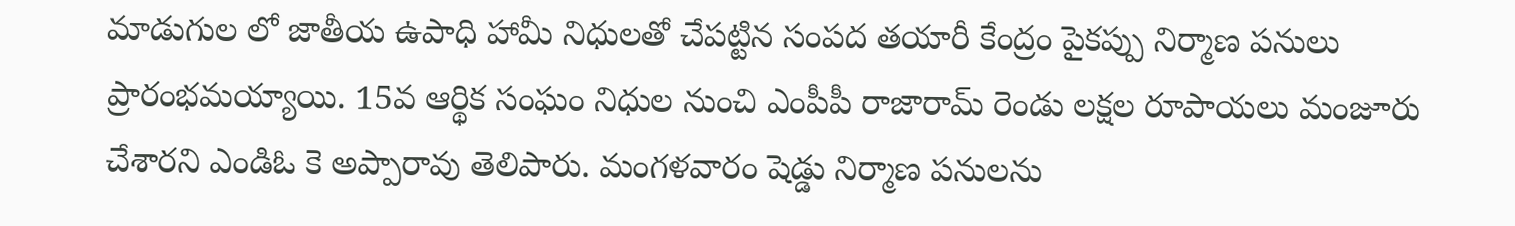మాడుగుల లో జాతీయ ఉపాధి హామీ నిధులతో చేపట్టిన సంపద తయారీ కేంద్రం పైకప్పు నిర్మాణ పనులు ప్రారంభమయ్యాయి. 15వ ఆర్థిక సంఘం నిధుల నుంచి ఎంపీపీ రాజారామ్ రెండు లక్షల రూపాయలు మంజూరు చేశారని ఎండిఓ కె అప్పారావు తెలిపారు. మంగళవారం షెడ్డు నిర్మాణ పనులను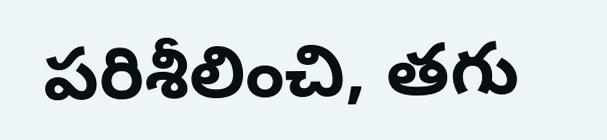పరిశీలించి, తగు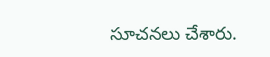సూచనలు చేశారు.